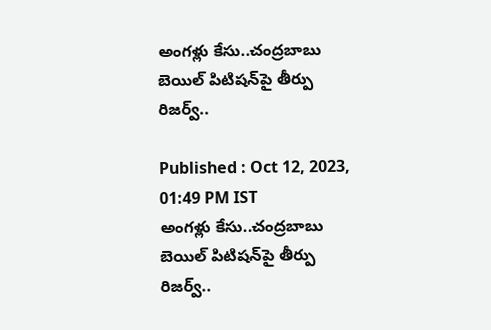అంగళ్లు కేసు..చంద్రబాబు బెయిల్ పిటిషన్‌పై తీర్పు రిజర్వ్..

Published : Oct 12, 2023, 01:49 PM IST
అంగళ్లు కేసు..చంద్రబాబు బెయిల్ పిటిషన్‌పై తీర్పు రిజర్వ్..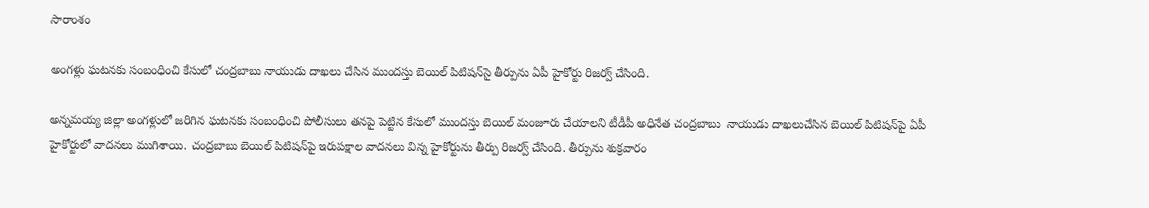సారాంశం

అంగళ్లు ఘటనకు సంబంధించి కేసులో చంద్రబాబు నాయుడు దాఖలు చేసిన ముందస్తు బెయిల్ పిటిషన్‌సై తీర్పును ఏపీ హైకోర్టు రిజర్వ్ చేసింది.

అన్నమయ్య జిల్లా అంగళ్లులో జరిగిన ఘటనకు సంబంధించి పోలీసులు తనపై పెట్టిన కేసులో ముందస్తు బెయిల్‌ మంజూరు చేయాలని టీడీపీ అధినేత చంద్రబాబు  నాయుడు దాఖలుచేసిన బెయిల్ పిటిషన్‌పై ఏపీ హైకోర్టులో వాదనలు ముగిశాయి. చంద్రబాబు బెయిల్ పిటిషన్‌పై ఇరుపక్షాల వాదనలు విన్న హైకోర్టును తీర్పు రిజర్వ్ చేసింది. తీర్పును శుక్రవారం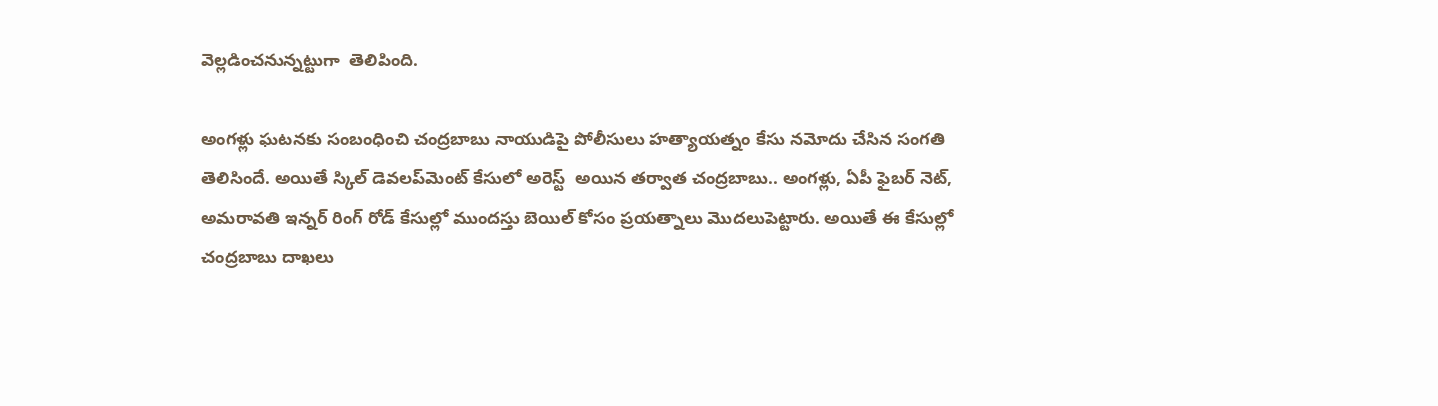వెల్లడించనున్నట్టుగా  తెలిపింది.

అంగళ్లు ఘటనకు సంబంధించి చంద్రబాబు నాయుడిపై పోలీసులు హత్యాయత్నం కేసు నమోదు చేసిన సంగతి  తెలిసిందే. అయితే స్కిల్ డెవలప్‌మెంట్ కేసులో అరెస్ట్  అయిన తర్వాత చంద్రబాబు.. అంగళ్లు, ఏపీ ఫైబర్ నెట్, అమరావతి ఇన్నర్ రింగ్ రోడ్ కేసుల్లో ముందస్తు బెయిల్ కోసం ప్రయత్నాలు మొదలుపెట్టారు. అయితే ఈ కేసుల్లో చంద్రబాబు దాఖలు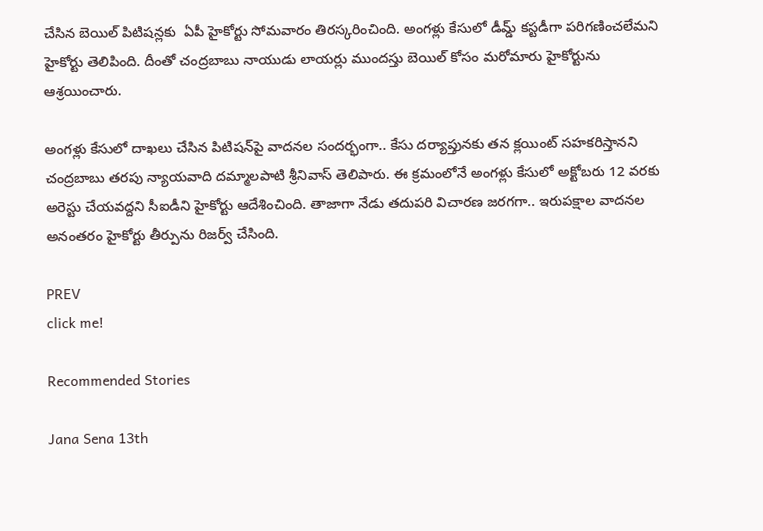చేసిన బెయిల్ పిటిషన్లకు  ఏపీ హైకోర్టు సోమవారం తిరస్కరించింది. అంగళ్లు కేసులో డీమ్డ్‌ కస్టడీగా పరిగణించలేమని హైకోర్టు తెలిపింది. దీంతో చంద్రబాబు నాయుడు లాయర్లు ముందస్తు బెయిల్ కోసం మరోమారు హైకోర్టును ఆశ్రయించారు.

అంగళ్లు కేసులో దాఖలు చేసిన పిటిషన్‌పై వాదనల సందర్భంగా.. కేసు దర్యాప్తునకు తన క్లయింట్ సహకరిస్తానని చంద్రబాబు తరపు న్యాయవాది దమ్మాలపాటి శ్రీనివాస్‌ తెలిపారు. ఈ క్రమంలోనే అంగళ్లు కేసులో అక్టోబరు 12 వరకు అరెస్టు చేయవద్దని సీఐడీని హైకోర్టు ఆదేశించింది. తాజాగా నేడు తదుపరి విచారణ జరగగా.. ఇరుపక్షాల వాదనల అనంతరం హైకోర్టు తీర్పును రిజర్వ్ చేసింది.

PREV
click me!

Recommended Stories

Jana Sena 13th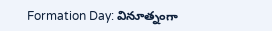Formation Day: వినూత్నంగా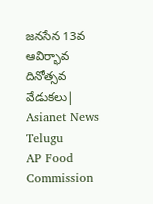జనసేన 13వ ఆవిర్భావ దినోత్సవ వేడుకలు| Asianet News Telugu
AP Food Commission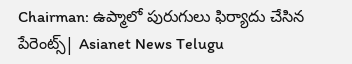Chairman: ఉప్మాలో పురుగులు ఫిర్యాదు చేసిన పేరెంట్స్| Asianet News Telugu